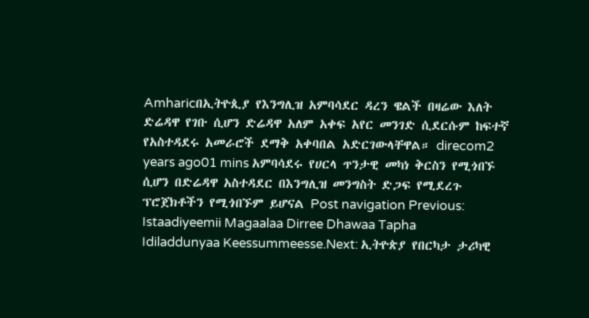Amharicበኢትዮጲያ የእንግሊዝ አምባሳደር ዳረን ዌልች በዛሬው እለት ድሬዳዋ የገቡ ሲሆን ድሬዳዋ አለም አቀፍ አየር መንገድ ሲደርሱም ከፍተኛ የአስተዳደሩ አመራሮች ደማቅ አቀባበል አድርገውላቸዋል። direcom2 years ago01 mins አምባሳደሩ የሀርላ ጥንታዊ መካነ ቅርስን የሚጎበኙ ሲሆን በድሬዳዋ አስተዳደር በእንግሊዝ መንግስት ድጋፍ የሚደረጉ ፕሮጀክቶችን የሚጎበኙም ይሆናል Post navigation Previous: Istaadiyeemii Magaalaa Dirree Dhawaa Tapha Idiladdunyaa Keessummeesse.Next: ኢትዮጵያ የበርካታ ታሪካዊ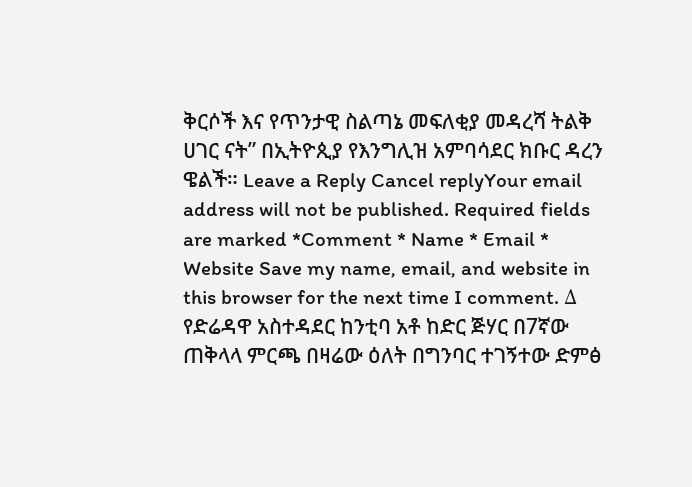ቅርሶች እና የጥንታዊ ስልጣኔ መፍለቂያ መዳረሻ ትልቅ ሀገር ናት” በኢትዮጲያ የእንግሊዝ አምባሳደር ክቡር ዳረን ዌልች። Leave a Reply Cancel replyYour email address will not be published. Required fields are marked *Comment * Name * Email * Website Save my name, email, and website in this browser for the next time I comment. Δ
የድሬዳዋ አስተዳደር ከንቲባ አቶ ከድር ጅሃር በ7ኛው ጠቅላላ ምርጫ በዛሬው ዕለት በግንባር ተገኝተው ድምፅ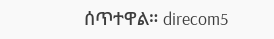ሰጥተዋል። direcom5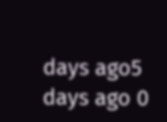days ago5 days ago 0